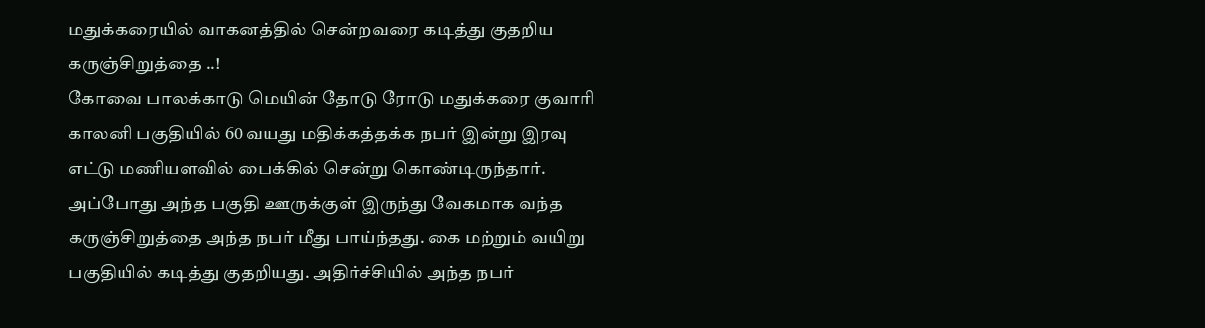மதுக்கரையில் வாகனத்தில் சென்றவரை கடித்து குதறிய கருஞ்சிறுத்தை ..!
கோவை பாலக்காடு மெயின் தோடு ரோடு மதுக்கரை குவாரி காலனி பகுதியில் 60 வயது மதிக்கத்தக்க நபர் இன்று இரவு எட்டு மணியளவில் பைக்கில் சென்று கொண்டிருந்தார். அப்போது அந்த பகுதி ஊருக்குள் இருந்து வேகமாக வந்த கருஞ்சிறுத்தை அந்த நபர் மீது பாய்ந்தது. கை மற்றும் வயிறு பகுதியில் கடித்து குதறியது. அதிர்ச்சியில் அந்த நபர்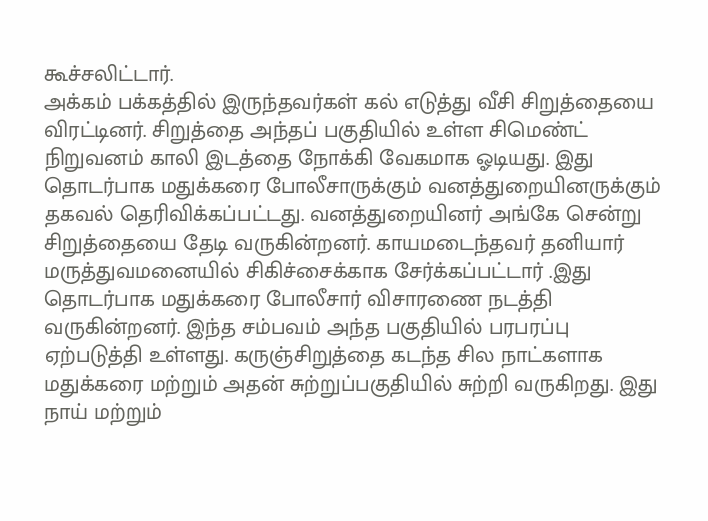கூச்சலிட்டார்.
அக்கம் பக்கத்தில் இருந்தவர்கள் கல் எடுத்து வீசி சிறுத்தையை விரட்டினர். சிறுத்தை அந்தப் பகுதியில் உள்ள சிமெண்ட் நிறுவனம் காலி இடத்தை நோக்கி வேகமாக ஓடியது. இது தொடர்பாக மதுக்கரை போலீசாருக்கும் வனத்துறையினருக்கும் தகவல் தெரிவிக்கப்பட்டது. வனத்துறையினர் அங்கே சென்று சிறுத்தையை தேடி வருகின்றனர். காயமடைந்தவர் தனியார் மருத்துவமனையில் சிகிச்சைக்காக சேர்க்கப்பட்டார் .இது தொடர்பாக மதுக்கரை போலீசார் விசாரணை நடத்தி வருகின்றனர். இந்த சம்பவம் அந்த பகுதியில் பரபரப்பு ஏற்படுத்தி உள்ளது. கருஞ்சிறுத்தை கடந்த சில நாட்களாக மதுக்கரை மற்றும் அதன் சுற்றுப்பகுதியில் சுற்றி வருகிறது. இது நாய் மற்றும்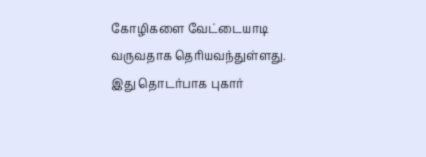கோழிகளை வேட்டையாடி வருவதாக தெரியவந்துள்ளது. இது தொடர்பாக புகார்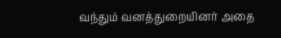வந்தும் வனத்துறையினர் அதை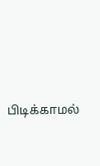பிடிக்காமல்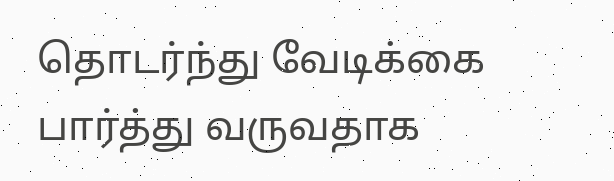தொடர்ந்து வேடிக்கை பார்த்து வருவதாக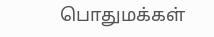பொதுமக்கள்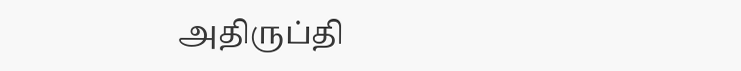அதிருப்தி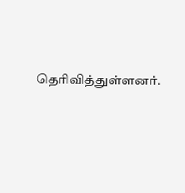தெரிவித்துள்ளனர்.